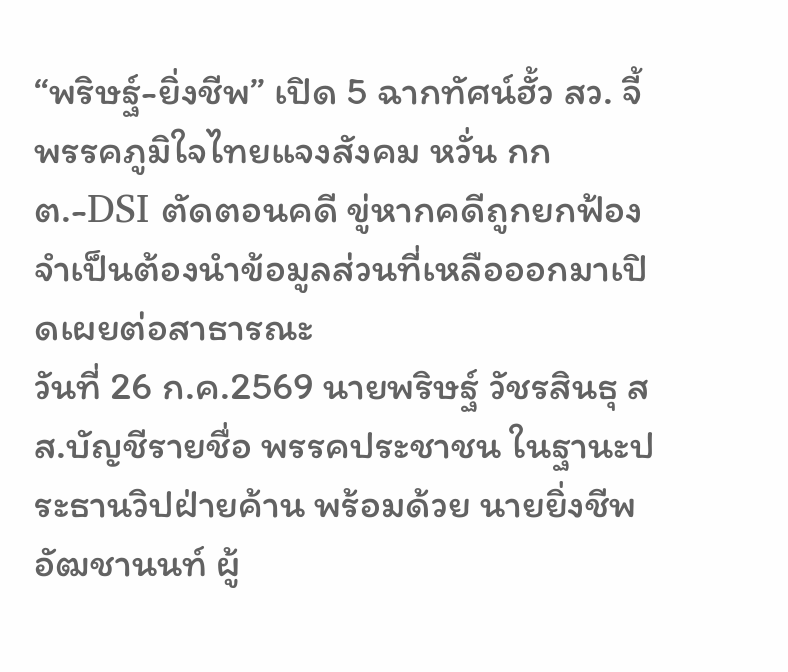“พริษฐ์-ยิ่งชีพ” เปิด 5 ฉากทัศน์ฮั้ว สว. จี้พรรคภูมิใจไทยแจงสังคม หวั่น กกต.-DSI ตัดตอนคดี ขู่หากคดีถูกยกฟ้อง จำเป็นต้องนำข้อมูลส่วนที่เหลือออกมาเปิดเผยต่อสาธารณะ
วันที่ 26 ก.ค.2569 นายพริษฐ์ วัชรสินธุ สส.บัญชีรายชื่อ พรรคประชาชน ในฐานะประธานวิปฝ่ายค้าน พร้อมด้วย นายยิ่งชีพ อัฒชานนท์ ผู้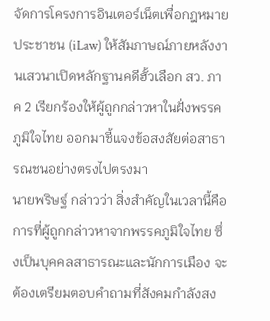จัดการโครงการอินเตอร์เน็ตเพื่อกฎหมายประชาชน (iLaw) ให้สัมภาษณ์ภายหลังงานเสวนาเปิดหลักฐานคดีฮั้วเลือก สว. ภาค 2 เรียกร้องให้ผู้ถูกกล่าวหาในฝั่งพรรคภูมิใจไทย ออกมาชี้แจงข้อสงสัยต่อสาธารณชนอย่างตรงไปตรงมา
นายพริษฐ์ กล่าวว่า สิ่งสำคัญในเวลานี้คือการที่ผู้ถูกกล่าวหาจากพรรคภูมิใจไทย ซึ่งเป็นบุคคลสาธารณะและนักการเมือง จะต้องเตรียมตอบคำถามที่สังคมกำลังสง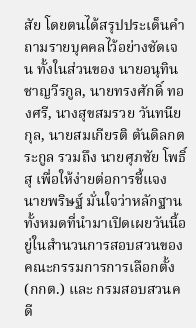สัย โดยตนได้สรุปประเด็นคำถามรายบุคคลไว้อย่างชัดเจน ทั้งในส่วนของ นายอนุทิน ชาญวีรกูล, นายทรงศักดิ์ ทองศรี, นางสุขสมรวย วันทนียกุล, นายสมเกียรติ ตันดิลกตระกูล รวมถึง นายศุภชัย โพธิ์สุ เพื่อให้ง่ายต่อการชี้แจง
นายพริษฐ์ มั่นใจว่าหลักฐานทั้งหมดที่นำมาเปิดเผยวันนี้อยู่ในสำนวนการสอบสวนของ คณะกรรมการการเลือกตั้ง (กกต.) และ กรมสอบสวนคดี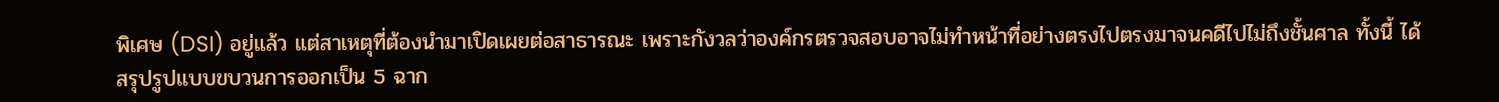พิเศษ (DSI) อยู่แล้ว แต่สาเหตุที่ต้องนำมาเปิดเผยต่อสาธารณะ เพราะกังวลว่าองค์กรตรวจสอบอาจไม่ทำหน้าที่อย่างตรงไปตรงมาจนคดีไปไม่ถึงชั้นศาล ทั้งนี้ ได้สรุปรูปแบบขบวนการออกเป็น 5 ฉาก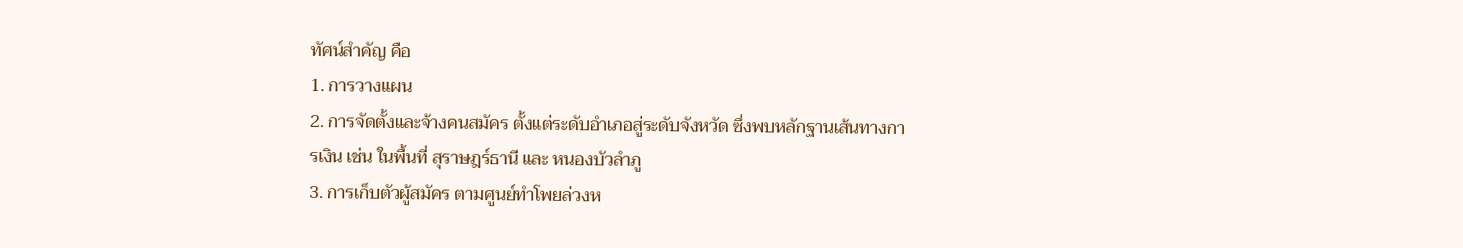ทัศน์สำคัญ คือ
1. การวางแผน
2. การจัดตั้งและจ้างคนสมัคร ตั้งแต่ระดับอำเภอสู่ระดับจังหวัด ซึ่งพบหลักฐานเส้นทางการเงิน เช่น ในพื้นที่ สุราษฎร์ธานี และ หนองบัวลำภู
3. การเก็บตัวผู้สมัคร ตามศูนย์ทำโพยล่วงห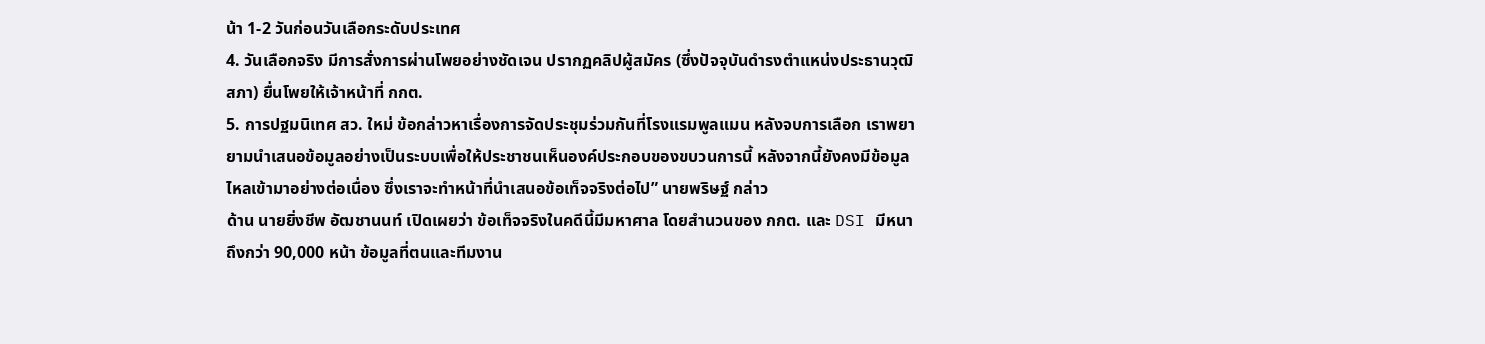น้า 1-2 วันก่อนวันเลือกระดับประเทศ
4. วันเลือกจริง มีการสั่งการผ่านโพยอย่างชัดเจน ปรากฏคลิปผู้สมัคร (ซึ่งปัจจุบันดำรงตำแหน่งประธานวุฒิสภา) ยื่นโพยให้เจ้าหน้าที่ กกต.
5. การปฐมนิเทศ สว. ใหม่ ข้อกล่าวหาเรื่องการจัดประชุมร่วมกันที่โรงแรมพูลแมน หลังจบการเลือก เราพยายามนำเสนอข้อมูลอย่างเป็นระบบเพื่อให้ประชาชนเห็นองค์ประกอบของขบวนการนี้ หลังจากนี้ยังคงมีข้อมูลไหลเข้ามาอย่างต่อเนื่อง ซึ่งเราจะทำหน้าที่นำเสนอข้อเท็จจริงต่อไป” นายพริษฐ์ กล่าว
ด้าน นายยิ่งชีพ อัฒชานนท์ เปิดเผยว่า ข้อเท็จจริงในคดีนี้มีมหาศาล โดยสำนวนของ กกต. และ DSI มีหนาถึงกว่า 90,000 หน้า ข้อมูลที่ตนและทีมงาน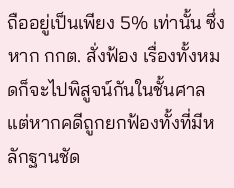ถืออยู่เป็นเพียง 5% เท่านั้น ซึ่งหาก กกต. สั่งฟ้อง เรื่องทั้งหมดก็จะไปพิสูจน์กันในชั้นศาล แต่หากคดีถูกยกฟ้องทั้งที่มีหลักฐานชัด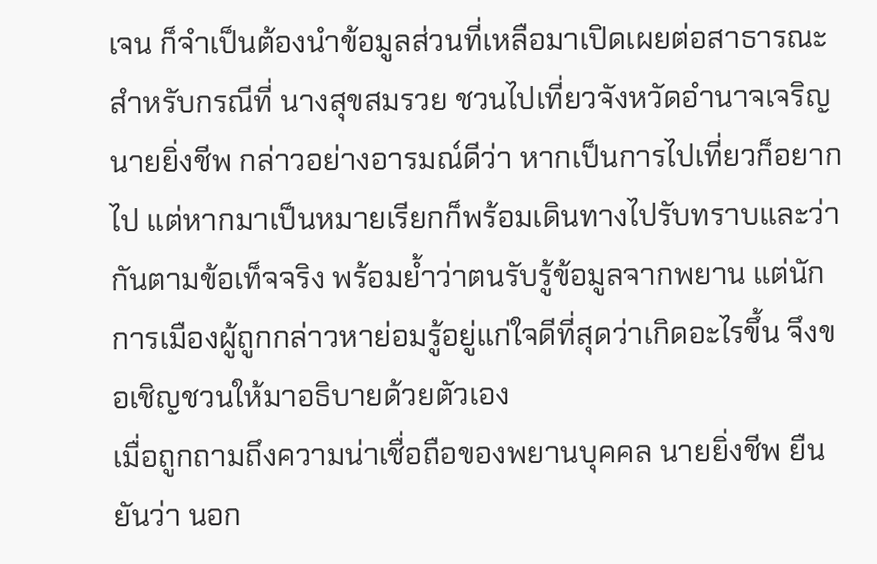เจน ก็จำเป็นต้องนำข้อมูลส่วนที่เหลือมาเปิดเผยต่อสาธารณะ
สำหรับกรณีที่ นางสุขสมรวย ชวนไปเที่ยวจังหวัดอำนาจเจริญ นายยิ่งชีพ กล่าวอย่างอารมณ์ดีว่า หากเป็นการไปเที่ยวก็อยากไป แต่หากมาเป็นหมายเรียกก็พร้อมเดินทางไปรับทราบและว่ากันตามข้อเท็จจริง พร้อมย้ำว่าตนรับรู้ข้อมูลจากพยาน แต่นักการเมืองผู้ถูกกล่าวหาย่อมรู้อยู่แก่ใจดีที่สุดว่าเกิดอะไรขึ้น จึงขอเชิญชวนให้มาอธิบายด้วยตัวเอง
เมื่อถูกถามถึงความน่าเชื่อถือของพยานบุคคล นายยิ่งชีพ ยืนยันว่า นอก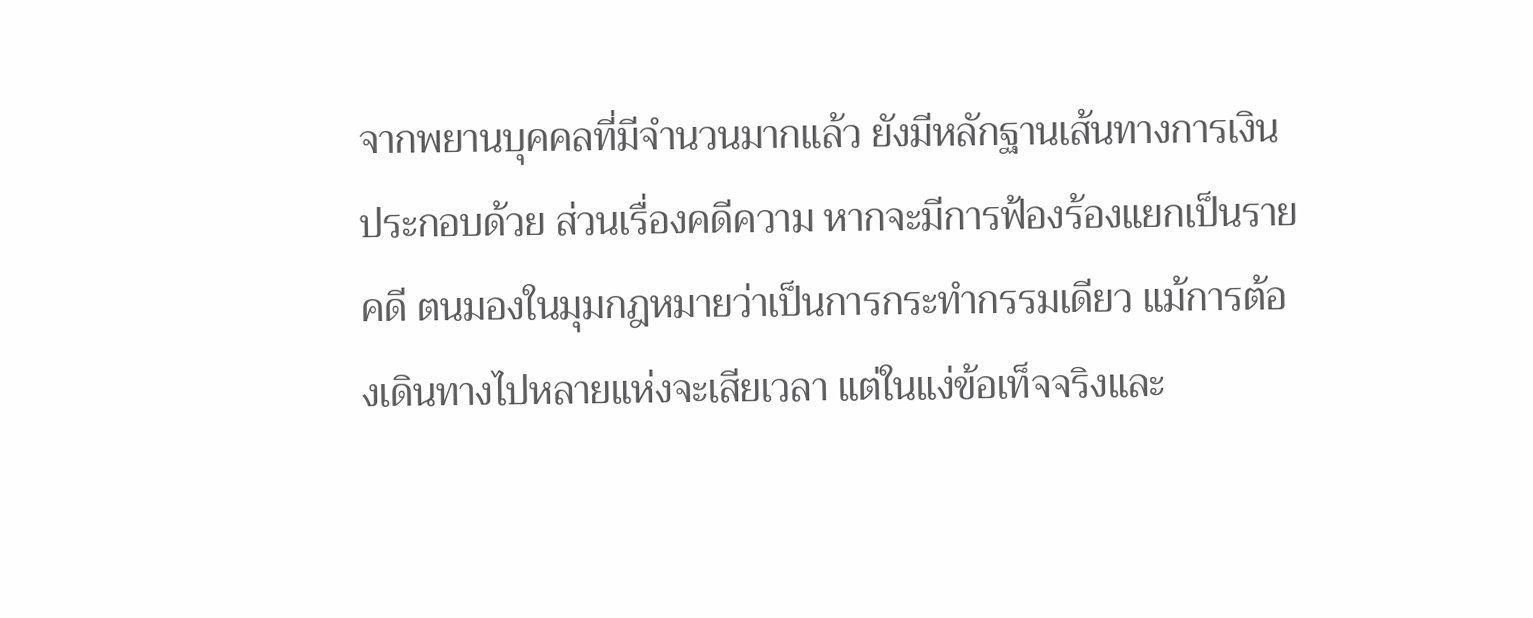จากพยานบุคคลที่มีจำนวนมากแล้ว ยังมีหลักฐานเส้นทางการเงินประกอบด้วย ส่วนเรื่องคดีความ หากจะมีการฟ้องร้องแยกเป็นรายคดี ตนมองในมุมกฎหมายว่าเป็นการกระทำกรรมเดียว แม้การต้องเดินทางไปหลายแห่งจะเสียเวลา แต่ในแง่ข้อเท็จจริงและ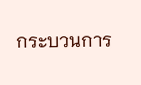กระบวนการ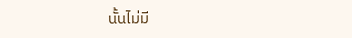นั้นไม่มี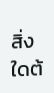สิ่งใดต้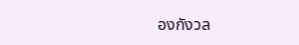องกังวล